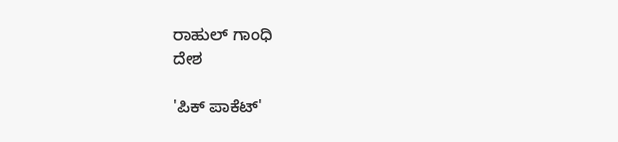ರಾಹುಲ್ ಗಾಂಧಿ
ದೇಶ

'ಪಿಕ್ ಪಾಕೆಟ್'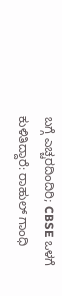ಬಗ್ಗೆ ಎಚ್ಚರದಿಂದಿರಿ; CBSE ಒಳಗೆ ಕುಳಿತಿದ್ದಾರೆ: ರಾಹುಲ್ ಗಾಂಧಿ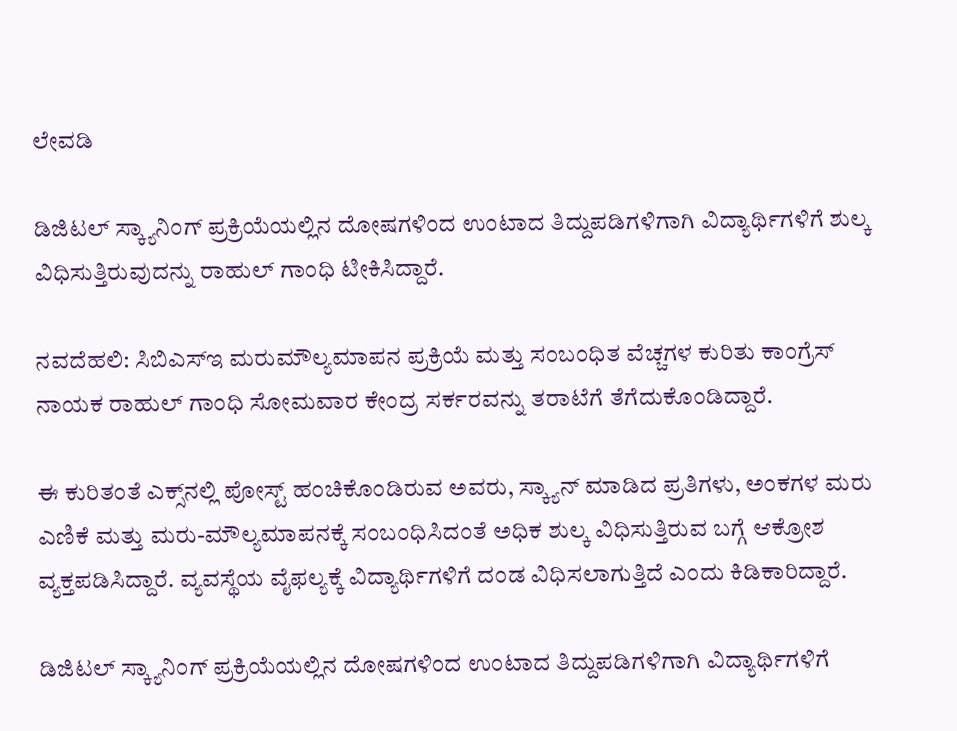ಲೇವಡಿ

ಡಿಜಿಟಲ್ ಸ್ಕ್ಯಾನಿಂಗ್ ಪ್ರಕ್ರಿಯೆಯಲ್ಲಿನ ದೋಷಗಳಿಂದ ಉಂಟಾದ ತಿದ್ದುಪಡಿಗಳಿಗಾಗಿ ವಿದ್ಯಾರ್ಥಿಗಳಿಗೆ ಶುಲ್ಕ ವಿಧಿಸುತ್ತಿರುವುದನ್ನು ರಾಹುಲ್ ಗಾಂಧಿ ಟೀಕಿಸಿದ್ದಾರೆ.

ನವದೆಹಲಿ: ಸಿಬಿಎಸ್‌ಇ ಮರುಮೌಲ್ಯಮಾಪನ ಪ್ರಕ್ರಿಯೆ ಮತ್ತು ಸಂಬಂಧಿತ ವೆಚ್ಚಗಳ ಕುರಿತು ಕಾಂಗ್ರೆಸ್ ನಾಯಕ ರಾಹುಲ್ ಗಾಂಧಿ ಸೋಮವಾರ ಕೇಂದ್ರ ಸರ್ಕರವನ್ನು ತರಾಟೆಗೆ ತೆಗೆದುಕೊಂಡಿದ್ದಾರೆ.

ಈ ಕುರಿತಂತೆ ಎಕ್ಸ್‌ನಲ್ಲಿ ಪೋಸ್ಟ್ ಹಂಚಿಕೊಂಡಿರುವ ಅವರು, ಸ್ಕ್ಯಾನ್ ಮಾಡಿದ ಪ್ರತಿಗಳು, ಅಂಕಗಳ ಮರು ಎಣಿಕೆ ಮತ್ತು ಮರು-ಮೌಲ್ಯಮಾಪನಕ್ಕೆ ಸಂಬಂಧಿಸಿದಂತೆ ಅಧಿಕ ಶುಲ್ಕ ವಿಧಿಸುತ್ತಿರುವ ಬಗ್ಗೆ ಆಕ್ರೋಶ ವ್ಯಕ್ತಪಡಿಸಿದ್ದಾರೆ. ವ್ಯವಸ್ಥೆಯ ವೈಫಲ್ಯಕ್ಕೆ ವಿದ್ಯಾರ್ಥಿಗಳಿಗೆ ದಂಡ ವಿಧಿಸಲಾಗುತ್ತಿದೆ ಎಂದು ಕಿಡಿಕಾರಿದ್ದಾರೆ.

ಡಿಜಿಟಲ್ ಸ್ಕ್ಯಾನಿಂಗ್ ಪ್ರಕ್ರಿಯೆಯಲ್ಲಿನ ದೋಷಗಳಿಂದ ಉಂಟಾದ ತಿದ್ದುಪಡಿಗಳಿಗಾಗಿ ವಿದ್ಯಾರ್ಥಿಗಳಿಗೆ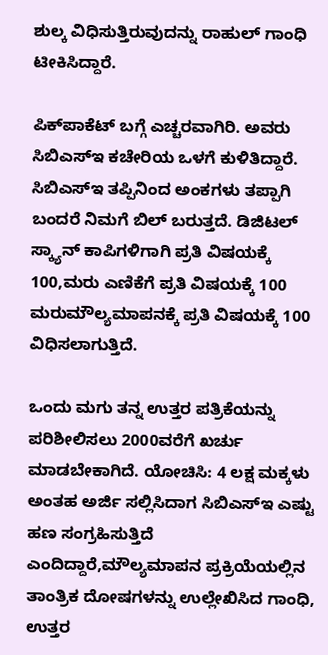ಶುಲ್ಕ ವಿಧಿಸುತ್ತಿರುವುದನ್ನು ರಾಹುಲ್ ಗಾಂಧಿ ಟೀಕಿಸಿದ್ದಾರೆ.

ಪಿಕ್‌ಪಾಕೆಟ್ ಬಗ್ಗೆ ಎಚ್ಚರವಾಗಿರಿ. ಅವರು ಸಿಬಿಎಸ್‌ಇ ಕಚೇರಿಯ ಒಳಗೆ ಕುಳಿತಿದ್ದಾರೆ. ಸಿಬಿಎಸ್‌ಇ ತಪ್ಪಿನಿಂದ ಅಂಕಗಳು ತಪ್ಪಾಗಿ ಬಂದರೆ ನಿಮಗೆ ಬಿಲ್ ಬರುತ್ತದೆ. ಡಿಜಿಟಲ್ ಸ್ಕ್ಯಾನ್ ಕಾಪಿಗಳಿಗಾಗಿ ಪ್ರತಿ ವಿಷಯಕ್ಕೆ 100,ಮರು ಎಣಿಕೆಗೆ ಪ್ರತಿ ವಿಷಯಕ್ಕೆ 100 ಮರುಮೌಲ್ಯಮಾಪನಕ್ಕೆ ಪ್ರತಿ ವಿಷಯಕ್ಕೆ 100 ವಿಧಿಸಲಾಗುತ್ತಿದೆ.

ಒಂದು ಮಗು ತನ್ನ ಉತ್ತರ ಪತ್ರಿಕೆಯನ್ನು ಪರಿಶೀಲಿಸಲು 2000ವರೆಗೆ ಖರ್ಚು ಮಾಡಬೇಕಾಗಿದೆ. ಯೋಚಿಸಿ: 4 ಲಕ್ಷ ಮಕ್ಕಳು ಅಂತಹ ಅರ್ಜಿ ಸಲ್ಲಿಸಿದಾಗ ಸಿಬಿಎಸ್‌ಇ ಎಷ್ಟು ಹಣ ಸಂಗ್ರಹಿಸುತ್ತಿದೆ ಎಂದಿದ್ದಾರೆ,ಮೌಲ್ಯಮಾಪನ ಪ್ರಕ್ರಿಯೆಯಲ್ಲಿನ ತಾಂತ್ರಿಕ ದೋಷಗಳನ್ನು ಉಲ್ಲೇಖಿಸಿದ ಗಾಂಧಿ, ಉತ್ತರ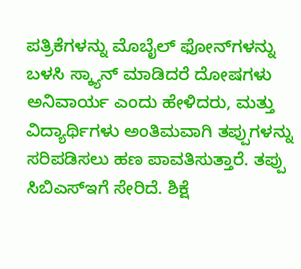ಪತ್ರಿಕೆಗಳನ್ನು ಮೊಬೈಲ್ ಫೋನ್‌ಗಳನ್ನು ಬಳಸಿ ಸ್ಕ್ಯಾನ್ ಮಾಡಿದರೆ ದೋಷಗಳು ಅನಿವಾರ್ಯ ಎಂದು ಹೇಳಿದರು, ಮತ್ತು ವಿದ್ಯಾರ್ಥಿಗಳು ಅಂತಿಮವಾಗಿ ತಪ್ಪುಗಳನ್ನು ಸರಿಪಡಿಸಲು ಹಣ ಪಾವತಿಸುತ್ತಾರೆ. ತಪ್ಪು ಸಿಬಿಎಸ್‌ಇಗೆ ಸೇರಿದೆ. ಶಿಕ್ಷೆ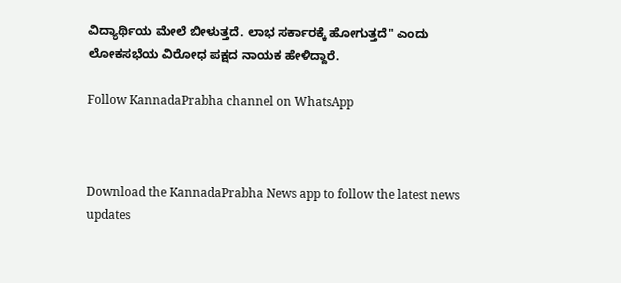ವಿದ್ಯಾರ್ಥಿಯ ಮೇಲೆ ಬೀಳುತ್ತದೆ. ಲಾಭ ಸರ್ಕಾರಕ್ಕೆ ಹೋಗುತ್ತದೆ" ಎಂದು ಲೋಕಸಭೆಯ ವಿರೋಧ ಪಕ್ಷದ ನಾಯಕ ಹೇಳಿದ್ದಾರೆ.

Follow KannadaPrabha channel on WhatsApp



Download the KannadaPrabha News app to follow the latest news updates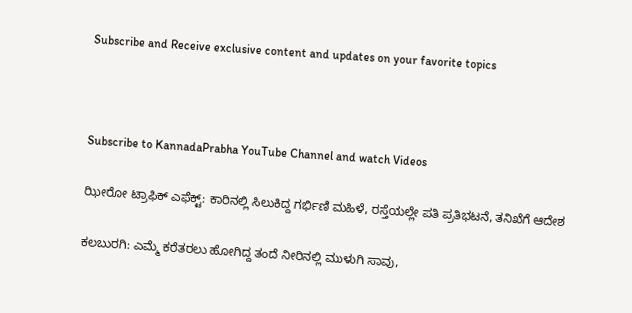Subscribe and Receive exclusive content and updates on your favorite topics



Subscribe to KannadaPrabha YouTube Channel and watch Videos

ಝೀರೋ ಟ್ರಾಫಿಕ್ ಎಫೆಕ್ಟ್: ಕಾರಿನಲ್ಲಿ ಸಿಲುಕಿದ್ದ ಗರ್ಭಿಣಿ ಮಹಿಳೆ, ರಸ್ತೆಯಲ್ಲೇ ಪತಿ ಪ್ರತಿಭಟನೆ, ತನಿಖೆಗೆ ಆದೇಶ

ಕಲಬುರಗಿ: ಎಮ್ಮೆ ಕರೆತರಲು ಹೋಗಿದ್ದ ತಂದೆ ನೀರಿನಲ್ಲಿ ಮುಳುಗಿ ಸಾವು,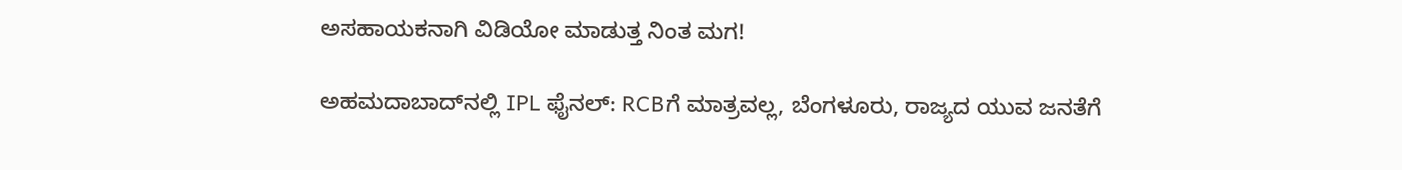ಅಸಹಾಯಕನಾಗಿ ವಿಡಿಯೋ ಮಾಡುತ್ತ ನಿಂತ ಮಗ!

ಅಹಮದಾಬಾದ್‌ನಲ್ಲಿ IPL ಫೈನಲ್: RCBಗೆ ಮಾತ್ರವಲ್ಲ, ಬೆಂಗಳೂರು, ರಾಜ್ಯದ ಯುವ ಜನತೆಗೆ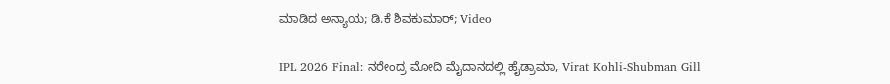ಮಾಡಿದ ಅನ್ಯಾಯ; ಡಿ.ಕೆ ಶಿವಕುಮಾರ್; Video

IPL 2026 Final: ನರೇಂದ್ರ ಮೋದಿ ಮೈದಾನದಲ್ಲಿ ಹೈಡ್ರಾಮಾ, Virat Kohli-Shubman Gill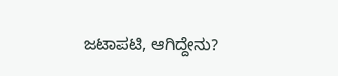ಜಟಾಪಟಿ, ಆಗಿದ್ದೇನು?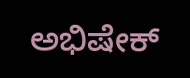ಅಭಿಷೇಕ್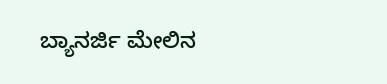ಬ್ಯಾನರ್ಜಿ ಮೇಲಿನ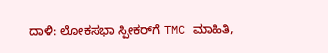ದಾಳಿ: ಲೋಕಸಭಾ ಸ್ಪೀಕರ್‌ಗೆ TMC ಮಾಹಿತಿ,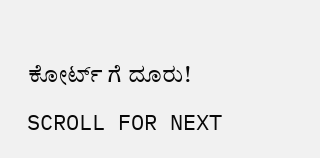ಕೋರ್ಟ್ ಗೆ ದೂರು!

SCROLL FOR NEXT